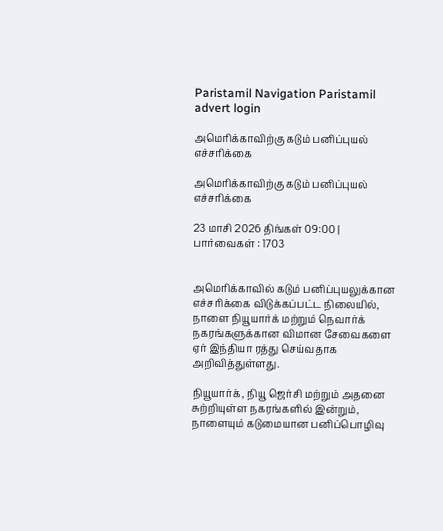Paristamil Navigation Paristamil advert login

அமெரிக்காவிற்கு கடும் பனிப்புயல் எச்சரிக்கை

அமெரிக்காவிற்கு கடும் பனிப்புயல் எச்சரிக்கை

23 மாசி 2026 திங்கள் 09:00 | பார்வைகள் : 1703


அமெரிக்காவில் கடும் பனிப்புயலுக்கான எச்சரிக்கை விடுக்கப்பட்ட நிலையில், நாளை நியூயார்க் மற்றும் நெவார்க் நகரங்களுக்கான விமான சேவைகளை ஏர் இந்தியா ரத்து செய்வதாக அறிவித்துள்ளது.

நியூயார்க், நியூ ஜெர்சி மற்றும் அதனை சுற்றியுள்ள நகரங்களில் இன்றும், நாளையும் கடுமையான பனிப்பொழிவு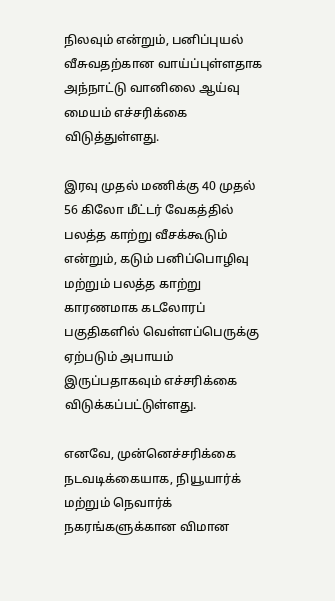நிலவும் என்றும், பனிப்புயல் வீசுவதற்கான வாய்ப்புள்ளதாக அந்நாட்டு வானிலை ஆய்வு மையம் எச்சரிக்கை விடுத்துள்ளது.

இரவு முதல் மணிக்கு 40 முதல் 56 கிலோ மீட்டர் வேகத்தில் பலத்த காற்று வீசக்கூடும் என்றும், கடும் பனிப்பொழிவு மற்றும் பலத்த காற்று காரணமாக கடலோரப் பகுதிகளில் வெள்ளப்பெருக்கு ஏற்படும் அபாயம் இருப்பதாகவும் எச்சரிக்கை விடுக்கப்பட்டுள்ளது.

எனவே, முன்னெச்சரிக்கை நடவடிக்கையாக, நியூயார்க் மற்றும் நெவார்க் நகரங்களுக்கான விமான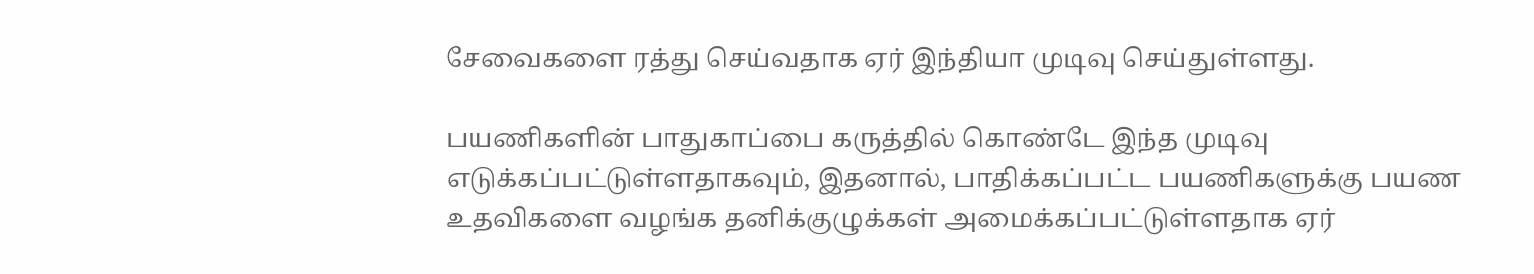சேவைகளை ரத்து செய்வதாக ஏர் இந்தியா முடிவு செய்துள்ளது.

பயணிகளின் பாதுகாப்பை கருத்தில் கொண்டே இந்த முடிவு எடுக்கப்பட்டுள்ளதாகவும், இதனால், பாதிக்கப்பட்ட பயணிகளுக்கு பயண உதவிகளை வழங்க தனிக்குழுக்கள் அமைக்கப்பட்டுள்ளதாக ஏர்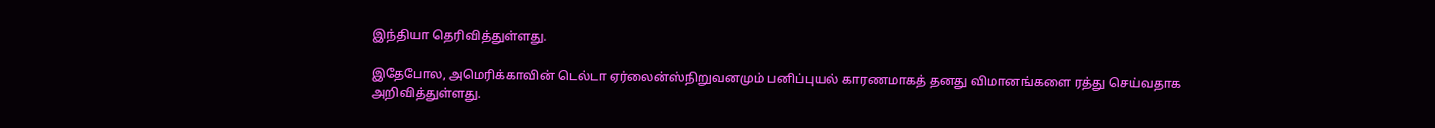இந்தியா தெரிவித்துள்ளது.

இதேபோல, அமெரிக்காவின் டெல்டா ஏர்லைன்ஸ்நிறுவனமும் பனிப்புயல் காரணமாகத் தனது விமானங்களை ரத்து செய்வதாக அறிவித்துள்ளது.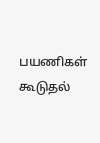பயணிகள் கூடுதல்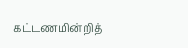கட்டணமின்றித்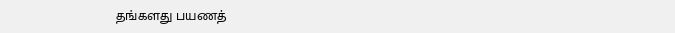தங்களது பயணத்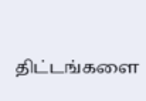திட்டங்களை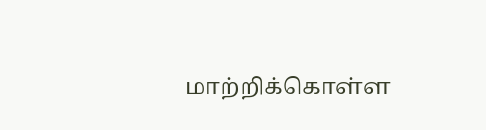மாற்றிக்கொள்ள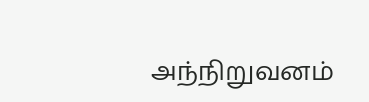அந்நிறுவனம்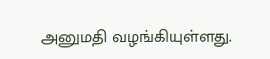அனுமதி வழங்கியுள்ளது.